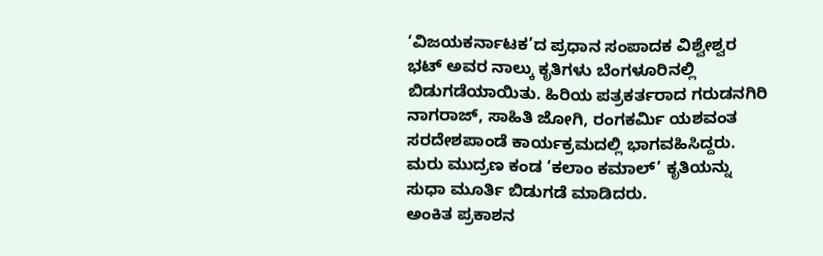‘ವಿಜಯಕರ್ನಾಟಕ’ದ ಪ್ರಧಾನ ಸಂಪಾದಕ ವಿಶ್ವೇಶ್ವರ ಭಟ್ ಅವರ ನಾಲ್ಕು ಕೃತಿಗಳು ಬೆಂಗಳೂರಿನಲ್ಲಿ ಬಿಡುಗಡೆಯಾಯಿತು. ಹಿರಿಯ ಪತ್ರಕರ್ತರಾದ ಗರುಡನಗಿರಿ ನಾಗರಾಜ್, ಸಾಹಿತಿ ಜೋಗಿ, ರಂಗಕರ್ಮಿ ಯಶವಂತ ಸರದೇಶಪಾಂಡೆ ಕಾರ್ಯಕ್ರಮದಲ್ಲಿ ಭಾಗವಹಿಸಿದ್ದರು. ಮರು ಮುದ್ರಣ ಕಂಡ ‘ಕಲಾಂ ಕಮಾಲ್’ ಕೃತಿಯನ್ನು ಸುಧಾ ಮೂರ್ತಿ ಬಿಡುಗಡೆ ಮಾಡಿದರು.
ಅಂಕಿತ ಪ್ರಕಾಶನ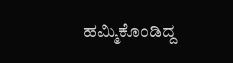ಹಮ್ಮಿಕೊಂಡಿದ್ದ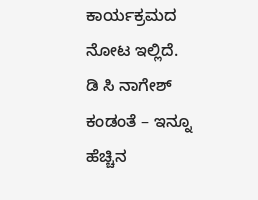ಕಾರ್ಯಕ್ರಮದ ನೋಟ ಇಲ್ಲಿದೆ. ಡಿ ಸಿ ನಾಗೇಶ್ ಕಂಡಂತೆ – ಇನ್ನೂ ಹೆಚ್ಚಿನ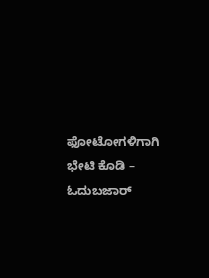ಫೋಟೋಗಳಿಗಾಗಿ ಭೇಟಿ ಕೊಡಿ – ಓದುಬಜಾರ್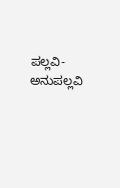ಪಲ್ಲವಿ- ಅನುಪಲ್ಲವಿ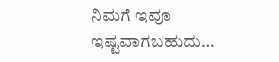ನಿಮಗೆ ಇವೂ ಇಷ್ಟವಾಗಬಹುದು…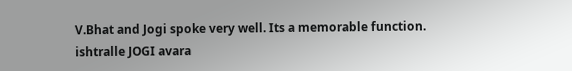V.Bhat and Jogi spoke very well. Its a memorable function.
ishtralle JOGI avara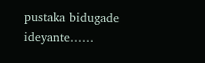pustaka bidugade ideyante……